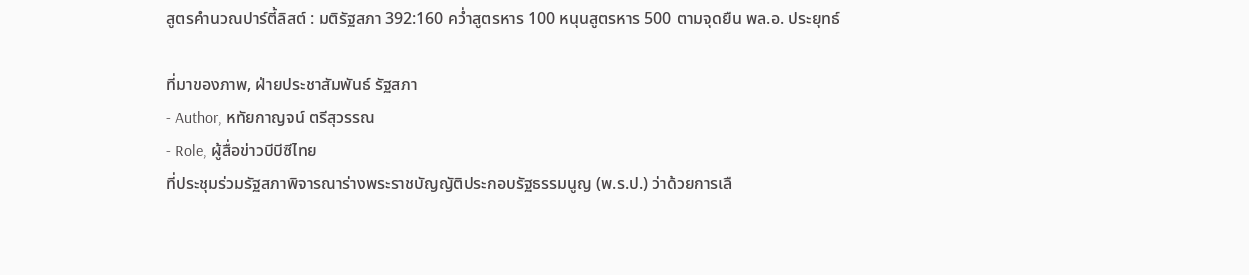สูตรคำนวณปาร์ตี้ลิสต์ : มติรัฐสภา 392:160 คว่ำสูตรหาร 100 หนุนสูตรหาร 500 ตามจุดยืน พล.อ. ประยุทธ์

ที่มาของภาพ, ฝ่ายประชาสัมพันธ์ รัฐสภา
- Author, หทัยกาญจน์ ตรีสุวรรณ
- Role, ผู้สื่อข่าวบีบีซีไทย
ที่ประชุมร่วมรัฐสภาพิจารณาร่างพระราชบัญญัติประกอบรัฐธรรมนูญ (พ.ร.ป.) ว่าด้วยการเลื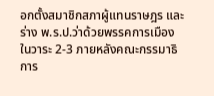อกตั้งสมาชิกสภาผู้แทนราษฎร และร่าง พ.ร.ป.ว่าด้วยพรรคการเมือง ในวาระ 2-3 ภายหลังคณะกรรมาธิการ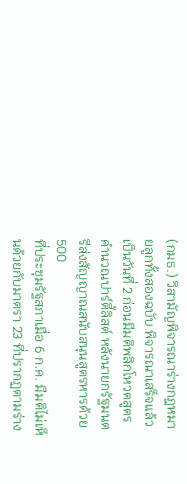(กมธ.) วิสามัญพิจารณาร่างกฎหมายลูกทั้งสองฉบับ พิจารณาเสร็จแล้ว เป็นวันที่ 2 ก่อนมีมติพลิกโหวตสูตรคำนวณปาร์ตี้ลิสต์ หลังนายกรัฐมนตรีส่งสัญญาณสนับสนุนสูตรหารด้วย 500
ที่ประชุมรัฐสภาเมื่อ 6 ก.ค. มีมติไม่เห็นด้วยกับมาตรา 23 ที่ปรากฏตามร่าง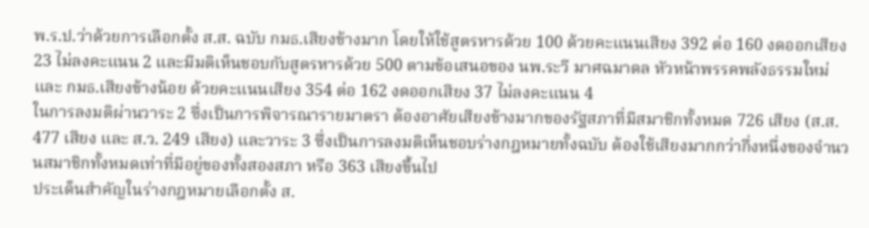พ.ร.ป.ว่าด้วยการเลือกตั้ง ส.ส. ฉบับ กมธ.เสียงข้างมาก โดยให้ใช้สูตรหารด้วย 100 ด้วยคะแนนเสียง 392 ต่อ 160 งดออกเสียง 23 ไม่ลงคะแนน 2 และมีมติเห็นชอบกับสูตรหารด้วย 500 ตามข้อเสนอของ นพ.ระวี มาศฉมาดล หัวหน้าพรรคพลังธรรมใหม่ และ กมธ.เสียงข้างน้อย ด้วยคะแนนเสียง 354 ต่อ 162 งดออกเสียง 37 ไม่ลงคะแนน 4
ในการลงมติผ่านวาระ 2 ซึ่งเป็นการพิจารณารายมาตรา ต้องอาศัยเสียงข้างมากของรัฐสภาที่มีสมาชิกทั้งหมด 726 เสียง (ส.ส. 477 เสียง และ ส.ว. 249 เสียง) และวาระ 3 ซึ่งเป็นการลงมติเห็นชอบร่างกฎหมายทั้งฉบับ ต้องใช้เสียงมากกว่ากึ่งหนึ่งของจำนวนสมาชิกทั้งหมดเท่าที่มีอยู่ของทั้งสองสภา หรือ 363 เสียงขึ้นไป
ประเด็นสำคัญในร่างกฎหมายเลือกตั้ง ส.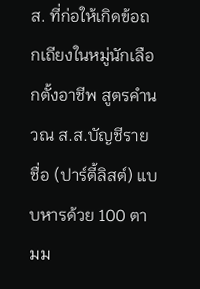ส. ที่ก่อให้เกิดข้อถกเถียงในหมู่นักเลือกตั้งอาชีพ สูตรคำนวณ ส.ส.บัญชีรายชื่อ (ปาร์ตี้ลิสต์) แบบหารด้วย 100 ตามม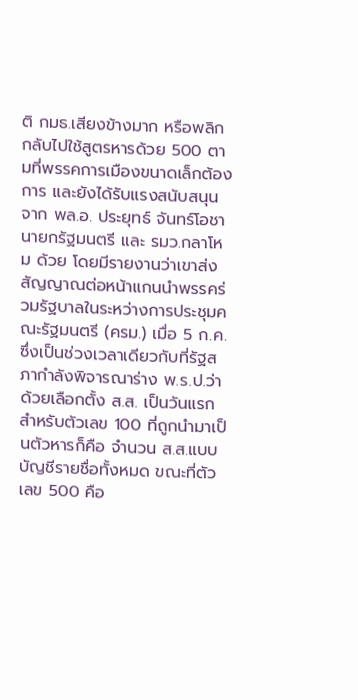ติ กมธ.เสียงข้างมาก หรือพลิกกลับไปใช้สูตรหารด้วย 500 ตามที่พรรคการเมืองขนาดเล็กต้องการ และยังได้รับแรงสนับสนุนจาก พล.อ. ประยุทธ์ จันทร์โอชา นายกรัฐมนตรี และ รมว.กลาโหม ด้วย โดยมีรายงานว่าเขาส่งสัญญาณต่อหน้าแกนนำพรรคร่วมรัฐบาลในระหว่างการประชุมคณะรัฐมนตรี (ครม.) เมื่อ 5 ก.ค. ซึ่งเป็นช่วงเวลาเดียวกับที่รัฐสภากำลังพิจารณาร่าง พ.ร.ป.ว่าด้วยเลือกตั้ง ส.ส. เป็นวันแรก
สำหรับตัวเลข 100 ที่ถูกนำมาเป็นตัวหารก็คือ จำนวน ส.ส.แบบบัญชีรายชื่อทั้งหมด ขณะที่ตัวเลข 500 คือ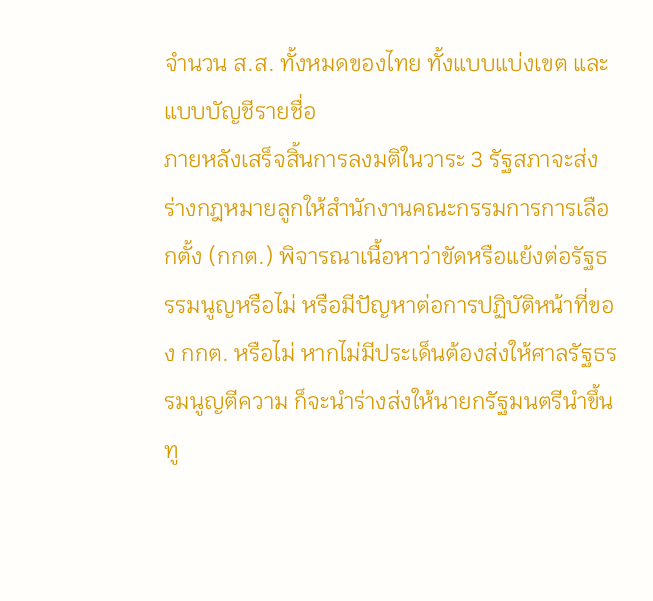จำนวน ส.ส. ทั้งหมดของไทย ทั้งแบบแบ่งเขต และแบบบัญชีรายชื่อ
ภายหลังเสร็จสิ้นการลงมติในวาระ 3 รัฐสภาจะส่งร่างกฎหมายลูกให้สำนักงานคณะกรรมการการเลือกตั้ง (กกต.) พิจารณาเนื้อหาว่าขัดหรือแย้งต่อรัฐธรรมนูญหรือไม่ หรือมีปัญหาต่อการปฏิบัติหน้าที่ของ กกต. หรือไม่ หากไม่มีประเด็นต้องส่งให้ศาลรัฐธรรมนูญตีความ ก็จะนำร่างส่งให้นายกรัฐมนตรีนำขึ้นทู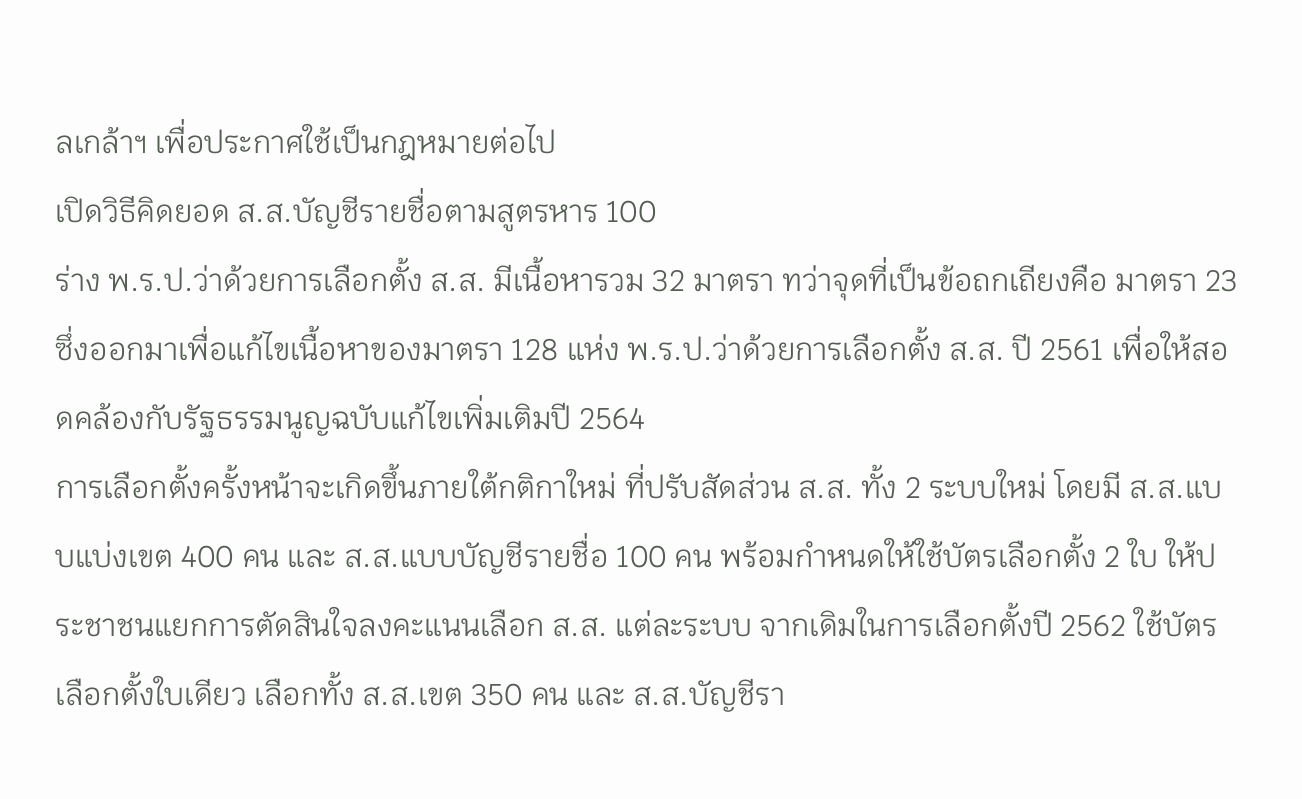ลเกล้าฯ เพื่อประกาศใช้เป็นกฎหมายต่อไป
เปิดวิธีคิดยอด ส.ส.บัญชีรายชื่อตามสูตรหาร 100
ร่าง พ.ร.ป.ว่าด้วยการเลือกตั้ง ส.ส. มีเนื้อหารวม 32 มาตรา ทว่าจุดที่เป็นข้อถกเถียงคือ มาตรา 23 ซึ่งออกมาเพื่อแก้ไขเนื้อหาของมาตรา 128 แห่ง พ.ร.ป.ว่าด้วยการเลือกตั้ง ส.ส. ปี 2561 เพื่อให้สอดคล้องกับรัฐธรรมนูญฉบับแก้ไขเพิ่มเติมปี 2564
การเลือกตั้งครั้งหน้าจะเกิดขึ้นภายใต้กติกาใหม่ ที่ปรับสัดส่วน ส.ส. ทั้ง 2 ระบบใหม่ โดยมี ส.ส.แบบแบ่งเขต 400 คน และ ส.ส.แบบบัญชีรายชื่อ 100 คน พร้อมกำหนดให้ใช้บัตรเลือกตั้ง 2 ใบ ให้ประชาชนแยกการตัดสินใจลงคะแนนเลือก ส.ส. แต่ละระบบ จากเดิมในการเลือกตั้งปี 2562 ใช้บัตรเลือกตั้งใบเดียว เลือกทั้ง ส.ส.เขต 350 คน และ ส.ส.บัญชีรา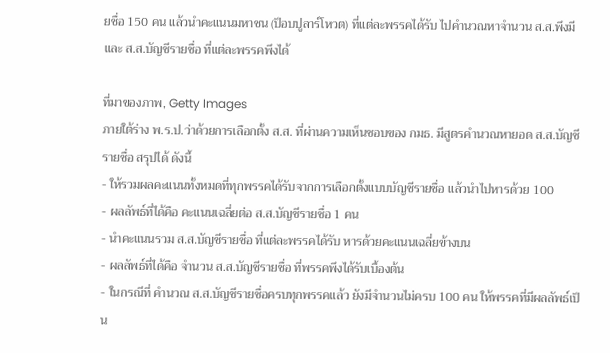ยชื่อ 150 คน แล้วนำคะแนนมหาชน (ป็อบปูลาร์โหวต) ที่แต่ละพรรคได้รับ ไปคำนวณหาจำนวน ส.ส.พึงมี และ ส.ส.บัญชีรายชื่อ ที่แต่ละพรรคพึงได้

ที่มาของภาพ, Getty Images
ภายใต้ร่าง พ.ร.ป.ว่าด้วยการเลือกตั้ง ส.ส. ที่ผ่านความเห็นชอบของ กมธ. มีสูตรคำนวณหายอด ส.ส.บัญชีรายชื่อ สรุปได้ ดังนี้
- ให้รวมผลคะแนนทั้งหมดที่ทุกพรรคได้รับจากการเลือกตั้งแบบบัญชีรายชื่อ แล้วนำไปหารด้วย 100
- ผลลัพธ์ที่ได้คือ คะแนนเฉลี่ยต่อ ส.ส.บัญชีรายชื่อ 1 คน
- นำคะแนนรวม ส.ส.บัญชีรายชื่อ ที่แต่ละพรรคได้รับ หารด้วยคะแนนเฉลี่ยข้างบน
- ผลลัพธ์ที่ได้คือ จำนวน ส.ส.บัญชีรายชื่อ ที่พรรคพึงได้รับเบื้องต้น
- ในกรณีที่ คำนวณ ส.ส.บัญชีรายชื่อครบทุกพรรคแล้ว ยังมีจำนวนไม่ครบ 100 คน ให้พรรคที่มีผลลัพธ์เป็น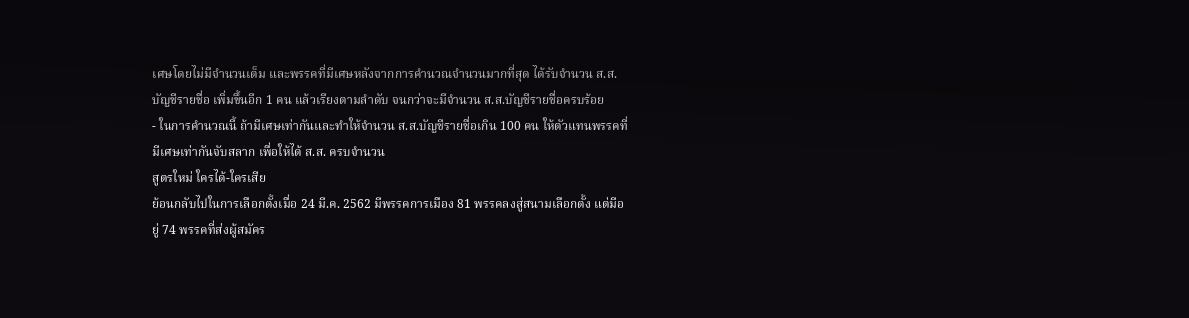เศษโดยไม่มีจำนวนเต็ม และพรรคที่มีเศษหลังจากการคำนวณจำนวนมากที่สุด ได้รับจํานวน ส.ส.บัญชีรายชื่อ เพิ่มขึ้นอีก 1 คน แล้วเรียงตามลําดับ จนกว่าจะมีจํานวน ส.ส.บัญชีรายชื่อครบร้อย
- ในการคำนวณนี้ ถ้ามีเศษเท่ากันและทำให้จำนวน ส.ส.บัญชีรายชื่อเกิน 100 คน ให้ตัวแทนพรรคที่มีเศษเท่ากันจับสลาก เพื่อให้ได้ ส.ส. ครบจำนวน
สูตรใหม่ ใครได้-ใครเสีย
ย้อนกลับไปในการเลือกตั้งเมื่อ 24 มี.ค. 2562 มีพรรคการเมือง 81 พรรคลงสู่สนามเลือกตั้ง แต่มีอยู่ 74 พรรคที่ส่งผู้สมัคร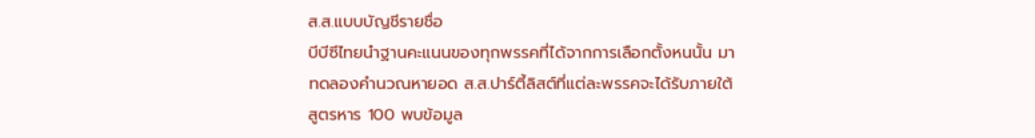ส.ส.แบบบัญชีรายชื่อ
บีบีซีไทยนำฐานคะแนนของทุกพรรคที่ได้จากการเลือกตั้งหนนั้น มาทดลองคำนวณหายอด ส.ส.ปาร์ตี้ลิสต์ที่แต่ละพรรคจะได้รับภายใต้สูตรหาร 100 พบข้อมูล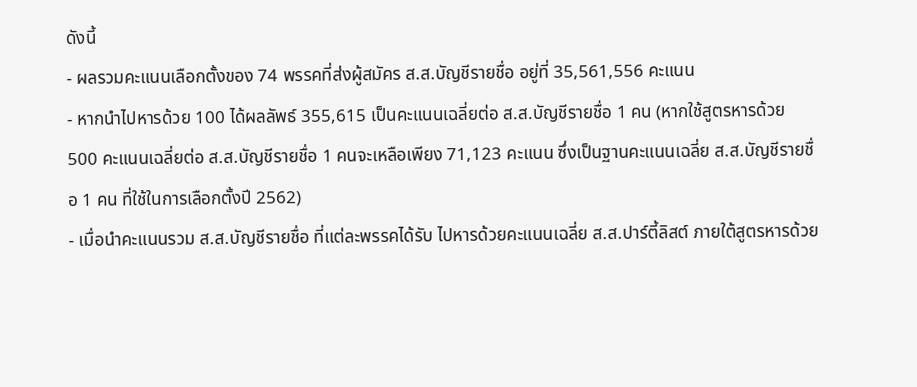ดังนี้
- ผลรวมคะแนนเลือกตั้งของ 74 พรรคที่ส่งผู้สมัคร ส.ส.บัญชีรายชื่อ อยู่ที่ 35,561,556 คะแนน
- หากนำไปหารด้วย 100 ได้ผลลัพธ์ 355,615 เป็นคะแนนเฉลี่ยต่อ ส.ส.บัญชีรายชื่อ 1 คน (หากใช้สูตรหารด้วย 500 คะแนนเฉลี่ยต่อ ส.ส.บัญชีรายชื่อ 1 คนจะเหลือเพียง 71,123 คะแนน ซึ่งเป็นฐานคะแนนเฉลี่ย ส.ส.บัญชีรายชื่อ 1 คน ที่ใช้ในการเลือกตั้งปี 2562)
- เมื่อนำคะแนนรวม ส.ส.บัญชีรายชื่อ ที่แต่ละพรรคได้รับ ไปหารด้วยคะแนนเฉลี่ย ส.ส.ปาร์ตี้ลิสต์ ภายใต้สูตรหารด้วย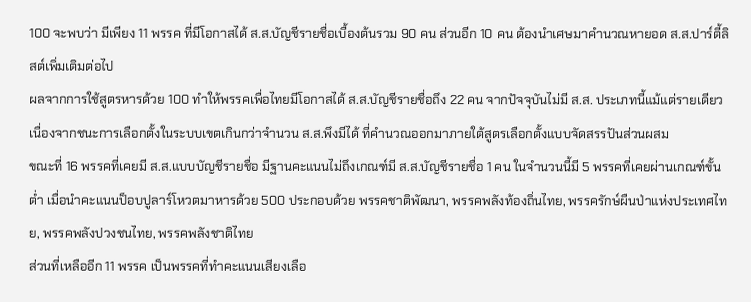100 จะพบว่า มีเพียง 11 พรรค ที่มีโอกาสได้ ส.ส.บัญชีรายชื่อเบื้องต้นรวม 90 คน ส่วนอีก 10 คน ต้องนำเศษมาคำนวณหายอด ส.ส.ปาร์ตี้ลิสต์เพิ่มเติมต่อไป
ผลจากการใช้สูตรหารด้วย 100 ทำให้พรรคเพื่อไทยมีโอกาสได้ ส.ส.บัญชีรายชื่อถึง 22 คน จากปัจจุบันไม่มี ส.ส. ประเภทนี้แม้แต่รายเดียว เนื่องจากชนะการเลือกตั้งในระบบเขตเกินกว่าจำนวน ส.ส.พึงมีได้ ที่คำนวณออกมาภายใต้สูตรเลือกตั้งแบบจัดสรรปันส่วนผสม
ขณะที่ 16 พรรคที่เคยมี ส.ส.แบบบัญชีรายชื่อ มีฐานคะแนนไม่ถึงเกณฑ์มี ส.ส.บัญชีรายชื่อ 1 คน ในจำนวนนี้มี 5 พรรคที่เคยผ่านเกณฑ์ขั้นต่ำ เมื่อนำคะแนนป็อบปูลาร์โหวตมาหารด้วย 500 ประกอบด้วย พรรคชาติพัฒนา, พรรคพลังท้องถิ่นไทย, พรรครักษ์ผืนป่าแห่งประเทศไทย, พรรคพลังปวงชนไทย, พรรคพลังชาติไทย
ส่วนที่เหลืออีก 11 พรรค เป็นพรรคที่ทำคะแนนเสียงเลือ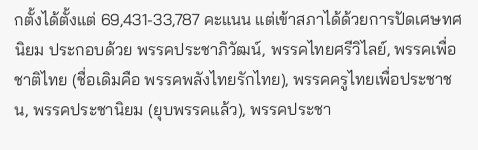กตั้งได้ตั้งแต่ 69,431-33,787 คะแนน แต่เข้าสภาได้ด้วยการปัดเศษทศนิยม ประกอบด้วย พรรคประชาภิวัฒน์, พรรคไทยศรีวิไลย์, พรรคเพื่อชาติไทย (ชื่อเดิมคือ พรรคพลังไทยรักไทย), พรรคครูไทยเพื่อประชาชน, พรรคประชานิยม (ยุบพรรคแล้ว), พรรคประชา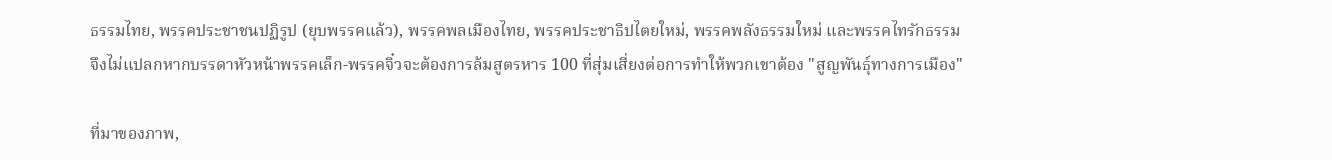ธรรมไทย, พรรคประชาชนปฏิรูป (ยุบพรรคแล้ว), พรรคพลเมืองไทย, พรรคประชาธิปไตยใหม่, พรรคพลังธรรมใหม่ และพรรคไทรักธรรม
จึงไม่แปลกหากบรรดาหัวหน้าพรรคเล็ก-พรรคจิ๋วจะต้องการล้มสูตรหาร 100 ที่สุ่มเสี่ยงต่อการทำให้พวกเขาต้อง "สูญพันธุ์ทางการเมือง"

ที่มาของภาพ,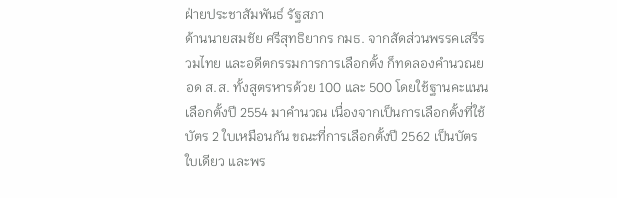ฝ่ายประชาสัมพันธ์ รัฐสภา
ด้านนายสมชัย ศรีสุทธิยากร กมธ. จากสัดส่วนพรรคเสรีรวมไทย และอดีตกรรมการการเลือกตั้ง ก็ทดลองคำนวณยอด ส.ส. ทั้งสูตรหารด้วย 100 และ 500 โดยใช้ฐานคะแนนเลือกตั้งปี 2554 มาคำนวณ เนื่องจากเป็นการเลือกตั้งที่ใช้บัตร 2 ใบเหมือนกัน ขณะที่การเลือกตั้งปี 2562 เป็นบัตรใบเดียว และพร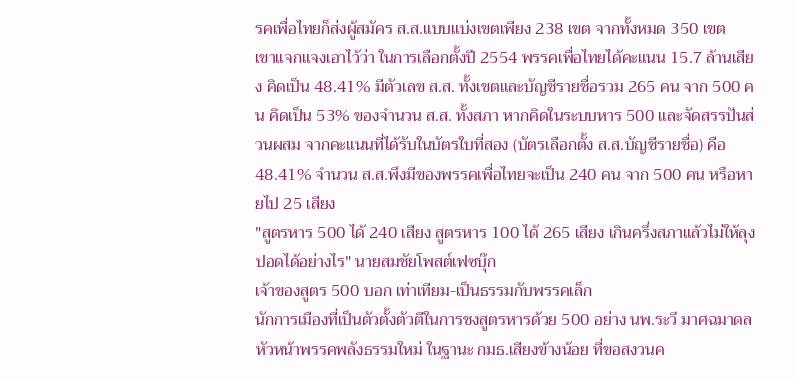รคเพื่อไทยก็ส่งผู้สมัคร ส.ส.แบบแบ่งเขตเพียง 238 เขต จากทั้งหมด 350 เขต
เขาแจกแจงเอาไว้ว่า ในการเลือกตั้งปี 2554 พรรคเพื่อไทยได้คะแนน 15.7 ล้านเสียง คิดเป็น 48.41% มีตัวเลข ส.ส. ทั้งเขตและบัญชีรายชื่อรวม 265 คน จาก 500 คน คิดเป็น 53% ของจำนวน ส.ส. ทั้งสภา หากคิดในระบบหาร 500 และจัดสรรปันส่วนผสม จากคะแนนที่ได้รับในบัตรใบที่สอง (บัตรเลือกตั้ง ส.ส.บัญชีรายชื่อ) คือ 48.41% จำนวน ส.ส.พึงมีของพรรคเพื่อไทยจะเป็น 240 คน จาก 500 คน หรือหายไป 25 เสียง
"สูตรหาร 500 ได้ 240 เสียง สูตรหาร 100 ได้ 265 เสียง เกินครึ่งสภาแล้วไม่ให้ลุงปอดได้อย่างไร" นายสมชัยโพสต์เฟซบุ๊ก
เจ้าของสูตร 500 บอก เท่าเทียม-เป็นธรรมกับพรรคเล็ก
นักการเมืองที่เป็นตัวตั้งตัวตีในการชงสูตรหารด้วย 500 อย่าง นพ.ระวี มาศฉมาดล หัวหน้าพรรคพลังธรรมใหม่ ในฐานะ กมธ.เสียงข้างน้อย ที่ขอสงวนค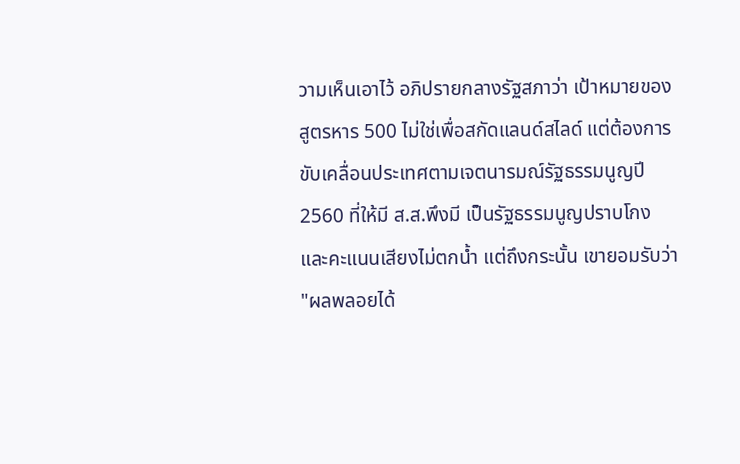วามเห็นเอาไว้ อภิปรายกลางรัฐสภาว่า เป้าหมายของสูตรหาร 500 ไม่ใช่เพื่อสกัดแลนด์สไลด์ แต่ต้องการขับเคลื่อนประเทศตามเจตนารมณ์รัฐธรรมนูญปี 2560 ที่ให้มี ส.ส.พึงมี เป็นรัฐธรรมนูญปราบโกง และคะแนนเสียงไม่ตกน้ำ แต่ถึงกระนั้น เขายอมรับว่า "ผลพลอยได้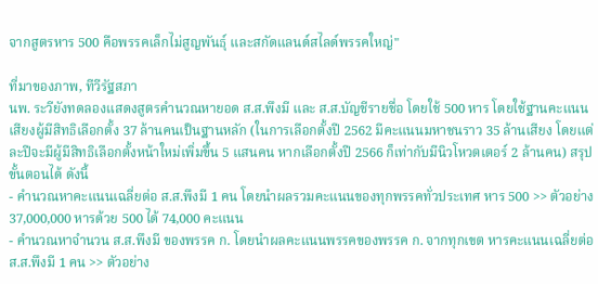จากสูตรหาร 500 คือพรรคเล็กไม่สูญพันธุ์ และสกัดแลนด์สไลด์พรรคใหญ่"

ที่มาของภาพ, ทีวีรัฐสภา
นพ. ระวียังทดลองแสดงสูตรคำนวณหายอด ส.ส.พึงมี และ ส.ส.บัญชีรายชื่อ โดยใช้ 500 หาร โดยใช้ฐานคะแนนเสียงผู้มีสิทธิเลือกตั้ง 37 ล้านคนเป็นฐานหลัก (ในการเลือกตั้งปี 2562 มีคะแนนมหาชนราว 35 ล้านเสียง โดยแต่ละปีจะมีผู้มีสิทธิเลือกตั้งหน้าใหม่เพิ่มขึ้น 5 แสนคน หากเลือกตั้งปี 2566 ก็เท่ากับมีนิวโหวตเตอร์ 2 ล้านคน) สรุปขั้นตอนได้ ดังนี้
- คำนวณหาคะแนนเฉลี่ยต่อ ส.ส.พึงมี 1 คน โดยนำผลรวมคะแนนของทุกพรรคทั่วประเทศ หาร 500 >> ตัวอย่าง 37,000,000 หารด้วย 500 ได้ 74,000 คะแนน
- คำนวณหาจำนวน ส.ส.พึงมี ของพรรค ก. โดยนำผลคะแนนพรรคของพรรค ก. จากทุกเขต หารคะแนนเฉลี่ยต่อ ส.ส.พึงมี 1 คน >> ตัวอย่าง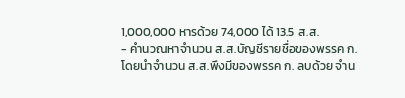1,000,000 หารด้วย 74,000 ได้ 13.5 ส.ส.
- คำนวณหาจำนวน ส.ส.บัญชีรายชื่อของพรรค ก. โดยนำจำนวน ส.ส.พึงมีของพรรค ก. ลบด้วย จำน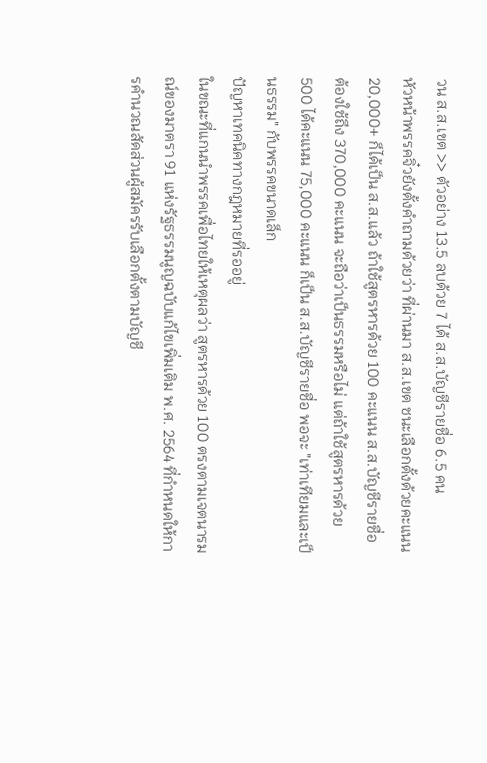วน ส.ส.เขต >> ตัวอย่าง 13.5 ลบด้วย 7 ได้ ส.ส.บัญชีรายชื่อ 6.5 คน
หัวหน้าพรรคจิ๋วยังตั้งคำถามด้วยว่า ที่ผ่านมา ส.ส.เขต ชนะเลือกตั้งด้วยคะแนน 20,000+ ก็ได้เป็น ส.ส.แล้ว ถ้าใช้สูตรหารด้วย 100 คะแนน ส.ส.บัญชีรายชื่อ ต้องใช้ถึง 370,000 คะแนน จะถือว่าเป็นธรรมหรือไม่ แต่ถ้าใช้สูตรหารด้วย 500 ได้คะแนน 75,000 คะแนน ก็เป็น ส.ส.บัญชีรายชื่อ พอจะ "เท่าเทียมและเป็นธรรม" กับพรรคขนาดเล็ก
ปัญหาเทคนิคทางกฎหมายที่รออยู่
ในขณะที่แกนนำพรรคเพื่อไทยให้เหตุผลว่า สูตรหารด้วย 100 ตรงตามเจตนารมณ์ของมาตรา 91 แห่งรัฐธรรมนูญฉบับแก้ไขเพิ่มเติม พ.ศ. 2564 ที่กำหนดให้การคำนวณสัดส่วนผู้สมัครรับเลือกตั้งตามบัญชี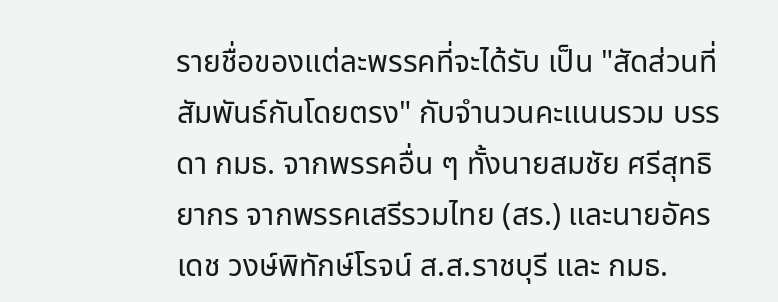รายชื่อของแต่ละพรรคที่จะได้รับ เป็น "สัดส่วนที่สัมพันธ์กันโดยตรง" กับจำนวนคะแนนรวม บรรดา กมธ. จากพรรคอื่น ๆ ทั้งนายสมชัย ศรีสุทธิยากร จากพรรคเสรีรวมไทย (สร.) และนายอัครเดช วงษ์พิทักษ์โรจน์ ส.ส.ราชบุรี และ กมธ.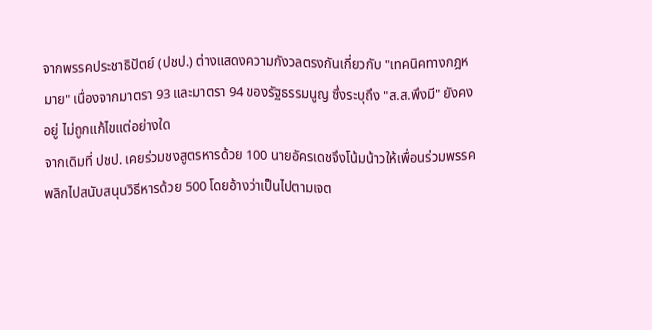จากพรรคประชาธิปัตย์ (ปชป.) ต่างแสดงความกังวลตรงกันเกี่ยวกับ "เทคนิคทางกฎหมาย" เนื่องจากมาตรา 93 และมาตรา 94 ของรัฐธรรมนูญ ซึ่งระบุถึง "ส.ส.พึงมี" ยังคงอยู่ ไม่ถูกแก้ไขแต่อย่างใด
จากเดิมที่ ปชป. เคยร่วมชงสูตรหารด้วย 100 นายอัครเดชจึงโน้มน้าวให้เพื่อนร่วมพรรคพลิกไปสนับสนุนวิธีหารด้วย 500 โดยอ้างว่าเป็นไปตามเจต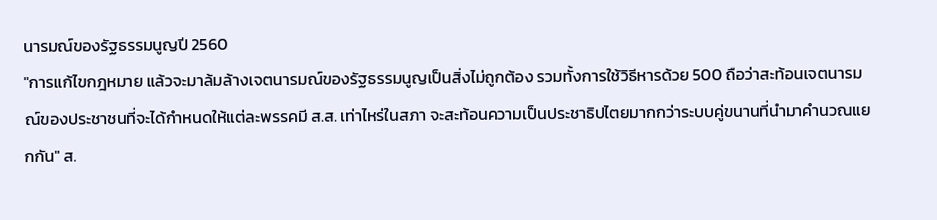นารมณ์ของรัฐธรรมนูญปี 2560
"การแก้ไขกฎหมาย แล้วจะมาล้มล้างเจตนารมณ์ของรัฐธรรมนูญเป็นสิ่งไม่ถูกต้อง รวมทั้งการใช้วิธีหารด้วย 500 ถือว่าสะท้อนเจตนารมณ์ของประชาชนที่จะได้กำหนดให้แต่ละพรรคมี ส.ส. เท่าไหร่ในสภา จะสะท้อนความเป็นประชาธิปไตยมากกว่าระบบคู่ขนานที่นำมาคำนวณแยกกัน" ส.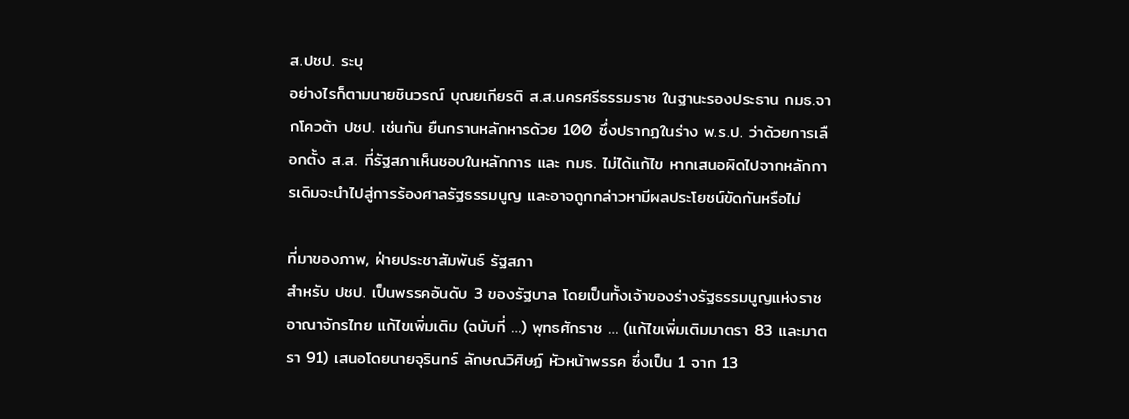ส.ปชป. ระบุ
อย่างไรก็ตามนายชินวรณ์ บุณยเกียรติ ส.ส.นครศรีธรรมราช ในฐานะรองประธาน กมธ.จากโควต้า ปชป. เช่นกัน ยืนกรานหลักหารด้วย 100 ซึ่งปรากฏในร่าง พ.ร.ป. ว่าด้วยการเลือกตั้ง ส.ส. ที่รัฐสภาเห็นชอบในหลักการ และ กมธ. ไม่ได้แก้ไข หากเสนอผิดไปจากหลักการเดิมจะนำไปสู่การร้องศาลรัฐธรรมนูญ และอาจถูกกล่าวหามีผลประโยชน์ขัดกันหรือไม่

ที่มาของภาพ, ฝ่ายประชาสัมพันธ์ รัฐสภา
สำหรับ ปชป. เป็นพรรคอันดับ 3 ของรัฐบาล โดยเป็นทั้งเจ้าของร่างรัฐธรรมนูญแห่งราชอาณาจักรไทย แก้ไขเพิ่มเติม (ฉบับที่ …) พุทธศักราช … (แก้ไขเพิ่มเติมมาตรา 83 และมาตรา 91) เสนอโดยนายจุรินทร์ ลักษณวิศิษฏ์ หัวหน้าพรรค ซึ่งเป็น 1 จาก 13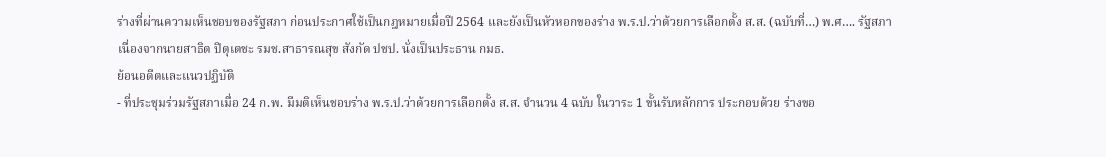ร่างที่ผ่านความเห็นชอบของรัฐสภา ก่อนประกาศใช้เป็นกฎหมายเมื่อปี 2564 และยังเป็นหัวหอกของร่าง พ.ร.ป.ว่าด้วยการเลือกตั้ง ส.ส. (ฉบับที่…) พ.ศ…. รัฐสภา เนื่องจากนายสาธิต ปิตุเตชะ รมช.สาธารณสุข สังกัด ปชป. นั่งเป็นประธาน กมธ.
ย้อนอดีตและแนวปฏิบัติ
- ที่ประชุมร่วมรัฐสภาเมื่อ 24 ก.พ. มีมติเห็นชอบร่าง พ.ร.ป.ว่าด้วยการเลือกตั้ง ส.ส. จำนวน 4 ฉบับ ในวาระ 1 ขั้นรับหลักการ ประกอบด้วย ร่างขอ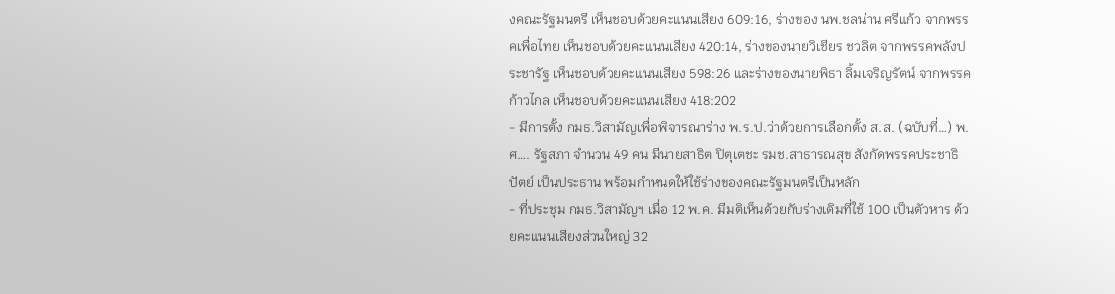งคณะรัฐมนตรี เห็นชอบด้วยคะแนนเสียง 609:16, ร่างของ นพ.ชลน่าน ศรีแก้ว จากพรรคเพื่อไทย เห็นชอบด้วยคะแนนเสียง 420:14, ร่างของนายวิเชียร ชวลิต จากพรรคพลังประชารัฐ เห็นชอบด้วยคะแนนเสียง 598:26 และร่างของนายพิธา ลิ้มเจริญรัตน์ จากพรรคก้าวไกล เห็นชอบด้วยคะแนนเสียง 418:202
- มีการตั้ง กมธ.วิสามัญเพื่อพิจารณาร่าง พ.ร.ป.ว่าด้วยการเลือกตั้ง ส.ส. (ฉบับที่…) พ.ศ…. รัฐสภา จำนวน 49 คน มีนายสาธิต ปิตุเตชะ รมช.สาธารณสุข สังกัดพรรคประชาธิปัตย์ เป็นประธาน พร้อมกำหนดให้ใช้ร่างของคณะรัฐมนตรีเป็นหลัก
- ที่ประชุม กมธ.วิสามัญฯ เมื่อ 12 พ.ค. มีมติเห็นด้วยกับร่างเดิมที่ใช้ 100 เป็นตัวหาร ด้วยคะแนนเสียงส่วนใหญ่ 32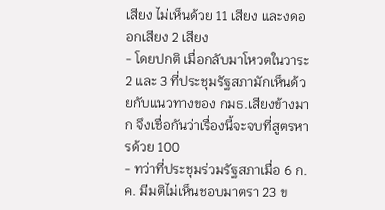เสียง ไม่เห็นด้วย 11 เสียง และงดออกเสียง 2 เสียง
- โดยปกติ เมื่อกลับมาโหวตในวาระ 2 และ 3 ที่ประชุมรัฐสภามักเห็นด้วยกับแนวทางของ กมธ.เสียงข้างมาก จึงเชื่อกันว่าเรื่องนี้จะจบที่สูตรหารด้วย 100
- ทว่าที่ประชุมร่วมรัฐสภาเมื่อ 6 ก.ค. มีมติไม่เห็นชอบมาตรา 23 ข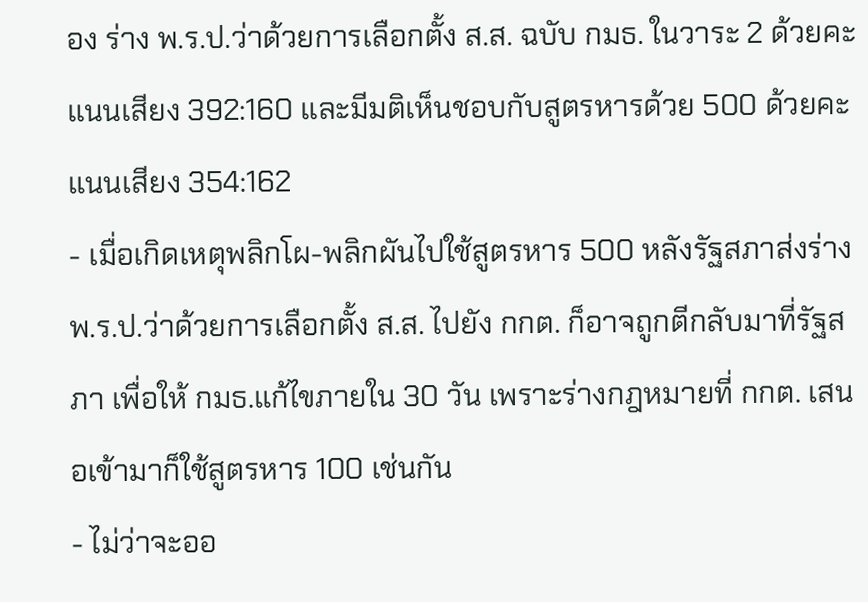อง ร่าง พ.ร.ป.ว่าด้วยการเลือกตั้ง ส.ส. ฉบับ กมธ. ในวาระ 2 ด้วยคะแนนเสียง 392:160 และมีมติเห็นชอบกับสูตรหารด้วย 500 ด้วยคะแนนเสียง 354:162
- เมื่อเกิดเหตุพลิกโผ-พลิกผันไปใช้สูตรหาร 500 หลังรัฐสภาส่งร่าง พ.ร.ป.ว่าด้วยการเลือกตั้ง ส.ส. ไปยัง กกต. ก็อาจถูกตีกลับมาที่รัฐสภา เพื่อให้ กมธ.แก้ไขภายใน 30 วัน เพราะร่างกฎหมายที่ กกต. เสนอเข้ามาก็ใช้สูตรหาร 100 เช่นกัน
- ไม่ว่าจะออ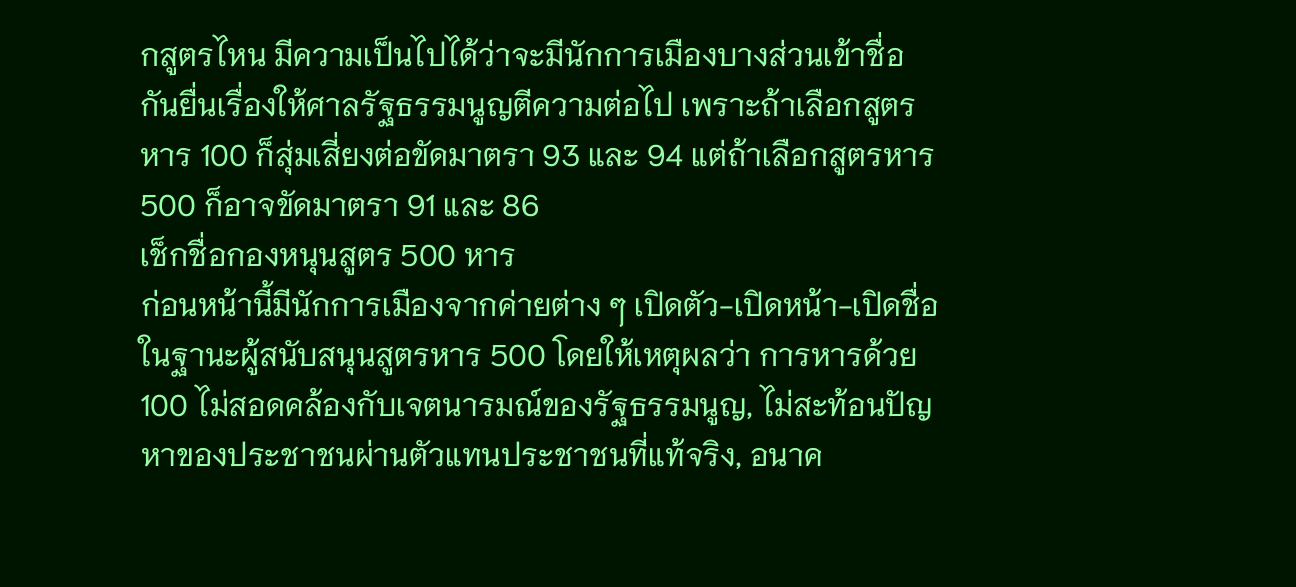กสูตรไหน มีความเป็นไปได้ว่าจะมีนักการเมืองบางส่วนเข้าชื่อกันยื่นเรื่องให้ศาลรัฐธรรมนูญตีความต่อไป เพราะถ้าเลือกสูตรหาร 100 ก็สุ่มเสี่ยงต่อขัดมาตรา 93 และ 94 แต่ถ้าเลือกสูตรหาร 500 ก็อาจขัดมาตรา 91 และ 86
เช็กชื่อกองหนุนสูตร 500 หาร
ก่อนหน้านี้มีนักการเมืองจากค่ายต่าง ๆ เปิดตัว-เปิดหน้า-เปิดชื่อในฐานะผู้สนับสนุนสูตรหาร 500 โดยให้เหตุผลว่า การหารด้วย 100 ไม่สอดคล้องกับเจตนารมณ์ของรัฐธรรมนูญ, ไม่สะท้อนปัญหาของประชาชนผ่านตัวแทนประชาชนที่แท้จริง, อนาค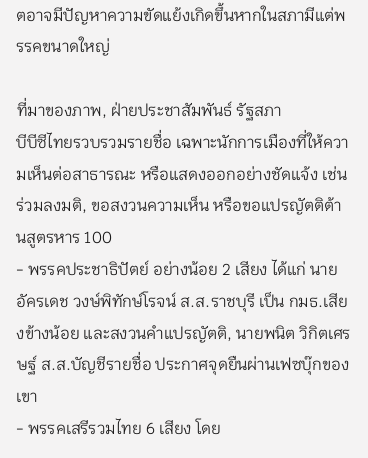ตอาจมีปัญหาความขัดแย้งเกิดขึ้นหากในสภามีแต่พรรคขนาดใหญ่

ที่มาของภาพ, ฝ่ายประชาสัมพันธ์ รัฐสภา
บีบีซีไทยรวบรวมรายชื่อ เฉพาะนักการเมืองที่ให้ความเห็นต่อสาธารณะ หรือแสดงออกอย่างชัดแจ้ง เช่น ร่วมลงมติ, ขอสงวนความเห็น หรือขอแปรญัตติต้านสูตรหาร 100
- พรรคประชาธิปัตย์ อย่างน้อย 2 เสียง ได้แก่ นายอัครเดช วงษ์พิทักษ์โรจน์ ส.ส.ราชบุรี เป็น กมธ.เสียงข้างน้อย และสงวนคำแปรญัตติ, นายพนิต วิกิตเศรษฐ์ ส.ส.บัญชีรายชื่อ ประกาศจุดยืนผ่านเฟซบุ๊กของเขา
- พรรคเสรีรวมไทย 6 เสียง โดย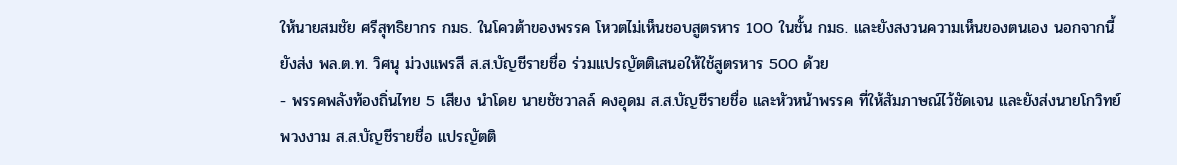ให้นายสมชัย ศรีสุทธิยากร กมธ. ในโควต้าของพรรค โหวตไม่เห็นชอบสูตรหาร 100 ในชั้น กมธ. และยังสงวนความเห็นของตนเอง นอกจากนี้ยังส่ง พล.ต.ท. วิศนุ ม่วงแพรสี ส.ส.บัญชีรายชื่อ ร่วมแปรญัตติเสนอให้ใช้สูตรหาร 500 ด้วย
- พรรคพลังท้องถิ่นไทย 5 เสียง นำโดย นายชัชวาลล์ คงอุดม ส.ส.บัญชีรายชื่อ และหัวหน้าพรรค ที่ให้สัมภาษณ์ไว้ชัดเจน และยังส่งนายโกวิทย์ พวงงาม ส.ส.บัญชีรายชื่อ แปรญัตติ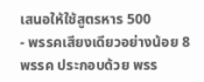เสนอให้ใช้สูตรหาร 500
- พรรคเสียงเดียวอย่างน้อย 8 พรรค ประกอบด้วย พรร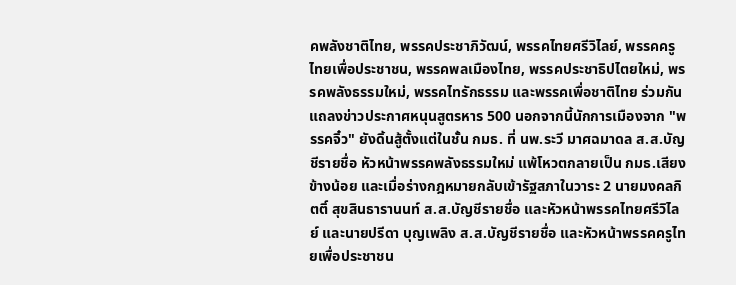คพลังชาติไทย, พรรคประชาภิวัฒน์, พรรคไทยศรีวิไลย์, พรรคครูไทยเพื่อประชาชน, พรรคพลเมืองไทย, พรรคประชาธิปไตยใหม่, พรรคพลังธรรมใหม่, พรรคไทรักธรรม และพรรคเพื่อชาติไทย ร่วมกันแถลงข่าวประกาศหนุนสูตรหาร 500 นอกจากนี้นักการเมืองจาก "พรรคจิ๋ว" ยังดิ้นสู้ตั้งแต่ในชั้น กมธ. ที่ นพ.ระวี มาศฉมาดล ส.ส.บัญชีรายชื่อ หัวหน้าพรรคพลังธรรมใหม่ แพ้โหวตกลายเป็น กมธ.เสียงข้างน้อย และเมื่อร่างกฎหมายกลับเข้ารัฐสภาในวาระ 2 นายมงคลกิตติ์ สุขสินธารานนท์ ส.ส.บัญชีรายชื่อ และหัวหน้าพรรคไทยศรีวิไลย์ และนายปรีดา บุญเพลิง ส.ส.บัญชีรายชื่อ และหัวหน้าพรรคครูไทยเพื่อประชาชน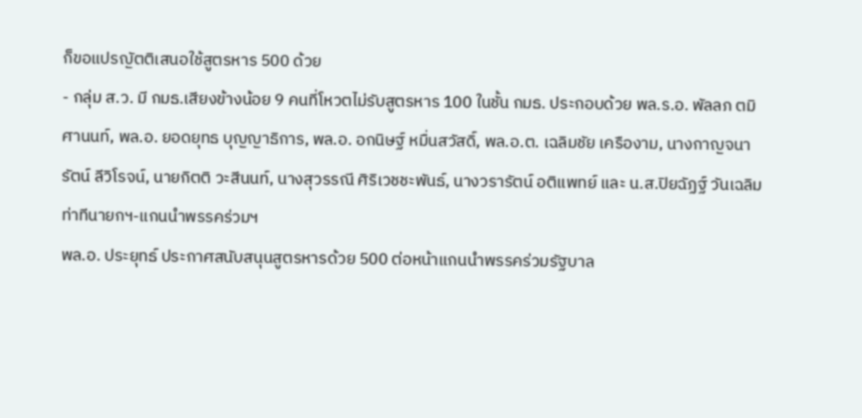ก็ขอแปรญัตติเสนอใช้สูตรหาร 500 ด้วย
- กลุ่ม ส.ว. มี กมธ.เสียงข้างน้อย 9 คนที่โหวตไม่รับสูตรหาร 100 ในชั้น กมธ. ประกอบด้วย พล.ร.อ. พัลลภ ตมิศานนท์, พล.อ. ยอดยุทธ บุญญาธิการ, พล.อ. อกนิษฐ์ หมื่นสวัสดิ์, พล.อ.ต. เฉลิมชัย เครืองาม, นางกาญจนารัตน์ ลีวิโรจน์, นายกิตติ วะสีนนท์, นางสุวรรณี ศิริเวชชะพันธ์, นางวรารัตน์ อติแพทย์ และ น.ส.ปิยฉัฏฐ์ วันเฉลิม
ท่าทีนายกฯ-แกนนำพรรคร่วมฯ
พล.อ. ประยุทธ์ ประกาศสนับสนุนสูตรหารด้วย 500 ต่อหน้าแกนนำพรรคร่วมรัฐบาล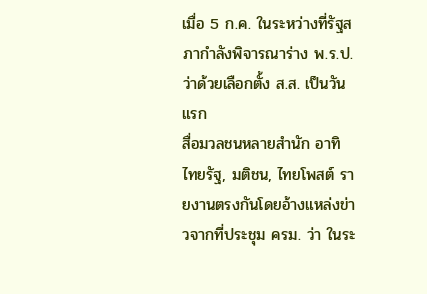เมื่อ 5 ก.ค. ในระหว่างที่รัฐสภากำลังพิจารณาร่าง พ.ร.ป.ว่าด้วยเลือกตั้ง ส.ส. เป็นวันแรก
สื่อมวลชนหลายสำนัก อาทิ ไทยรัฐ, มติชน, ไทยโพสต์ รายงานตรงกันโดยอ้างแหล่งข่าวจากที่ประชุม ครม. ว่า ในระ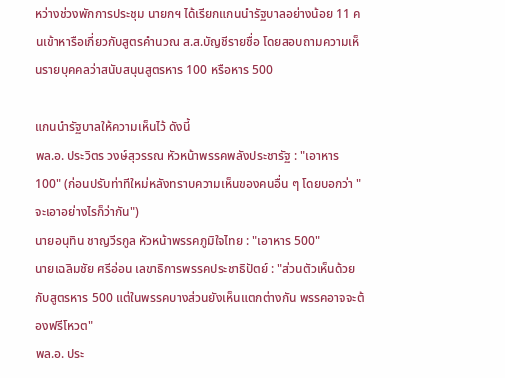หว่างช่วงพักการประชุม นายกฯ ได้เรียกแกนนำรัฐบาลอย่างน้อย 11 คนเข้าหารือเกี่ยวกับสูตรคำนวณ ส.ส.บัญชีรายชื่อ โดยสอบถามความเห็นรายบุคคลว่าสนับสนุนสูตรหาร 100 หรือหาร 500

แกนนำรัฐบาลให้ความเห็นไว้ ดังนี้
พล.อ. ประวิตร วงษ์สุวรรณ หัวหน้าพรรคพลังประชารัฐ : "เอาหาร 100" (ก่อนปรับท่าทีใหม่หลังทราบความเห็นของคนอื่น ๆ โดยบอกว่า "จะเอาอย่างไรก็ว่ากัน")
นายอนุทิน ชาญวีรกูล หัวหน้าพรรคภูมิใจไทย : "เอาหาร 500"
นายเฉลิมชัย ศรีอ่อน เลขาธิการพรรคประชาธิปัตย์ : "ส่วนตัวเห็นด้วยกับสูตรหาร 500 แต่ในพรรคบางส่วนยังเห็นแตกต่างกัน พรรคอาจจะต้องฟรีโหวต"
พล.อ. ประ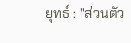ยุทธ์ : "ส่วนตัว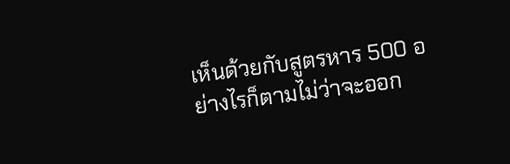เห็นด้วยกับสูตรหาร 500 อย่างไรก็ตามไม่ว่าจะออก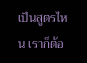เป็นสูตรไหน เราก็ต้อ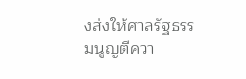งส่งให้ศาลรัฐธรรมนูญตีควา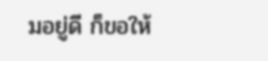มอยู่ดี ก็ขอให้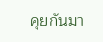คุยกันมา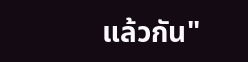แล้วกัน"